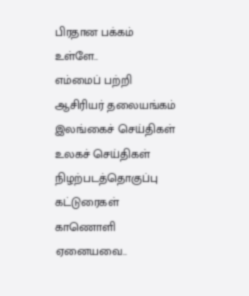பிரதான பக்கம்
உள்ளே..
எம்மைப் பற்றி
ஆசிரியர் தலையங்கம்
இலங்கைச் செய்திகள்
உலகச் செய்திகள்
நிழற்படத்தொகுப்பு
கட்டுரைகள்
காணொளி
ஏனையவை..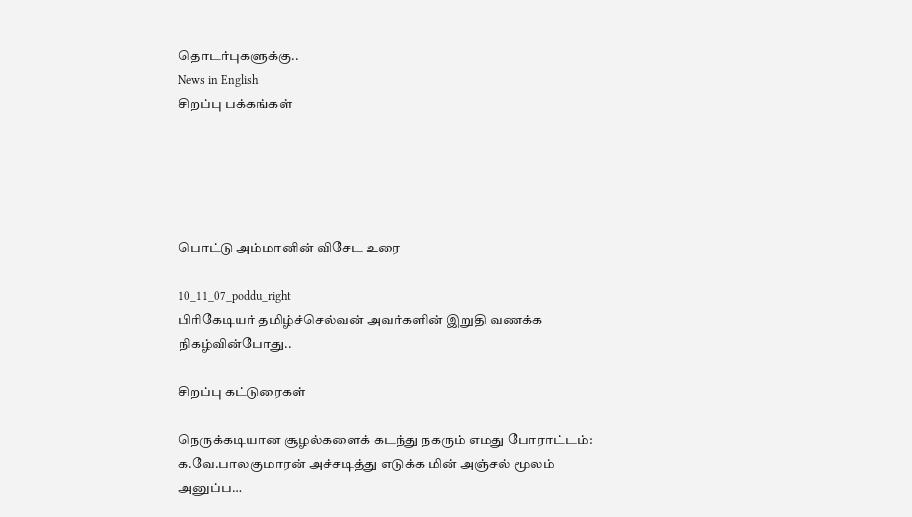தொடர்புகளுக்கு..
News in English
சிறப்பு பக்கங்கள்





பொட்டு அம்மானின் விசேட உரை

10_11_07_poddu_right
பிரிகேடியர் தமிழ்ச்செல்வன் அவர்களின் இறுதி வணக்க நிகழ்வின்போது..

சிறப்பு கட்டுரைகள்

நெருக்கடியான சூழல்களைக் கடந்து நகரும் எமது போராட்டம்: க.வே.பாலகுமாரன் அச்சடித்து எடுக்க மின் அஞ்சல் மூலம் அனுப்ப…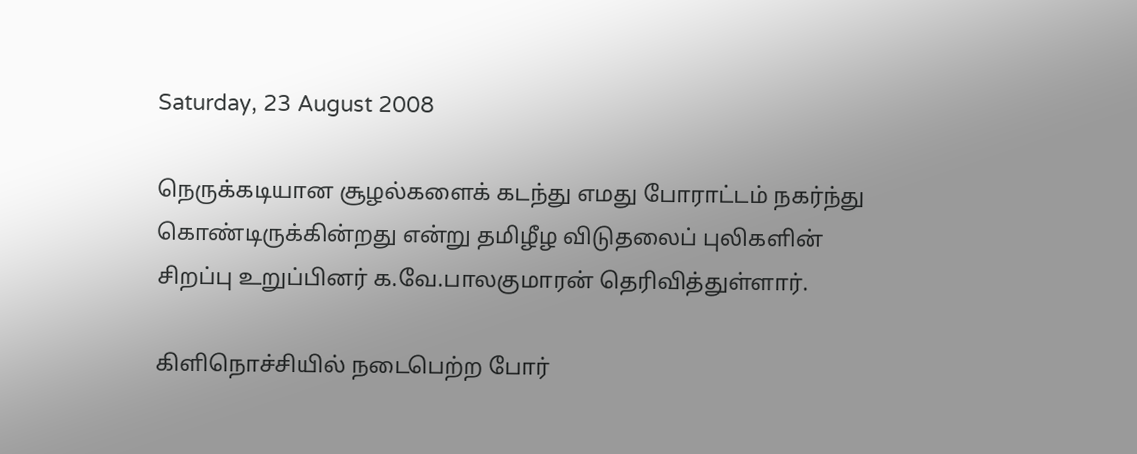Saturday, 23 August 2008

நெருக்கடியான சூழல்களைக் கடந்து எமது போராட்டம் நகர்ந்து கொண்டிருக்கின்றது என்று தமிழீழ விடுதலைப் புலிகளின் சிறப்பு உறுப்பினர் க.வே.பாலகுமாரன் தெரிவித்துள்ளார்.

கிளிநொச்சியில் நடைபெற்ற போர்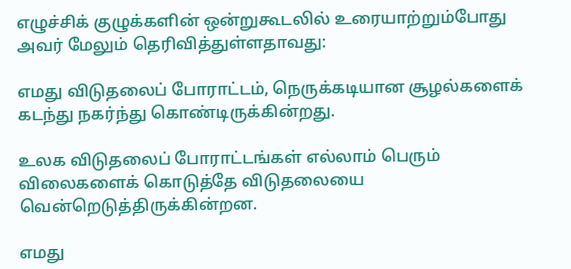எழுச்சிக் குழுக்களின் ஒன்றுகூடலில் உரையாற்றும்போது அவர் மேலும் தெரிவித்துள்ளதாவது:

எமது விடுதலைப் போராட்டம், நெருக்கடியான சூழல்களைக் கடந்து நகர்ந்து கொண்டிருக்கின்றது.

உலக விடுதலைப் போராட்டங்கள் எல்லாம் பெரும் விலைகளைக் கொடுத்தே விடுதலையை வென்றெடுத்திருக்கின்றன.

எமது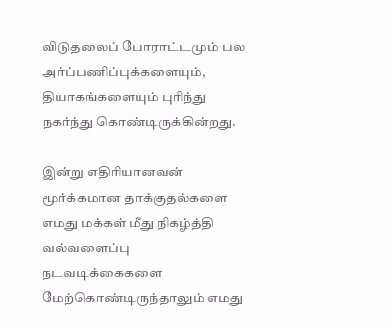விடுதலைப் போராட்டமும் பல அர்ப்பணிப்புக்களையும், தியாகங்களையும் புரிந்து நகர்ந்து கொண்டிருக்கின்றது.

இன்று எதிரியானவன் மூர்க்கமான தாக்குதல்களை எமது மக்கள் மீது நிகழ்த்தி வல்வளைப்பு நடவடிக்கைகளை மேற்கொண்டிருந்தாலும் எமது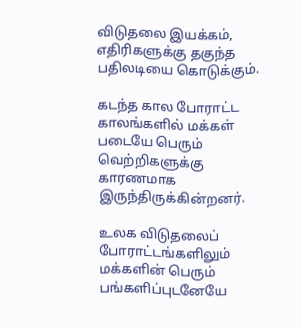விடுதலை இயக்கம், எதிரிகளுக்கு தகுந்த பதிலடியை கொடுக்கும்.

கடந்த கால போராட்ட காலங்களில் மக்கள் படையே பெரும் வெற்றிகளுக்கு காரணமாக இருந்திருக்கின்றனர்.

உலக விடுதலைப் போராட்டங்களிலும் மக்களின் பெரும் பங்களிப்புடனேயே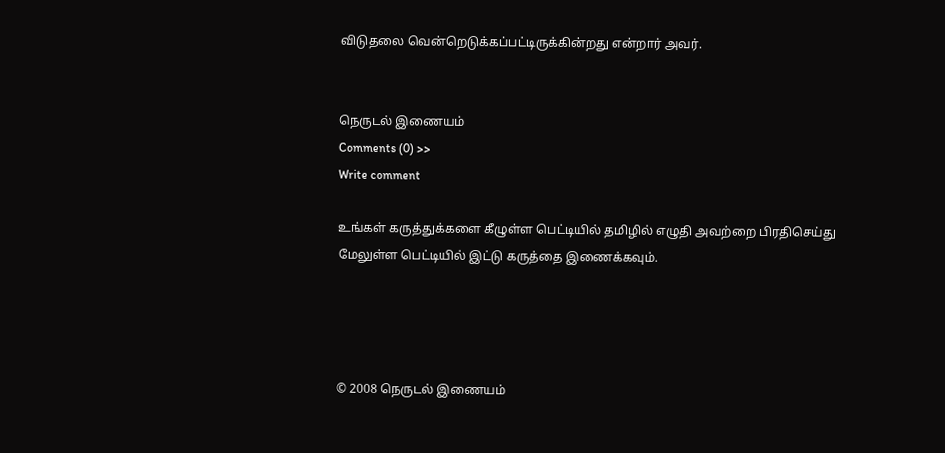விடுதலை வென்றெடுக்கப்பட்டிருக்கின்றது என்றார் அவர்.


நெருடல் இணையம்
Comments (0) >>
Write comment

உங்கள் கருத்துக்களை கீழுள்ள பெட்டியில் தமிழில் எழுதி அவற்றை பிரதிசெய்து மேலுள்ள பெட்டியில் இட்டு கருத்தை இணைக்கவும்.




© 2008 நெருடல் இணையம்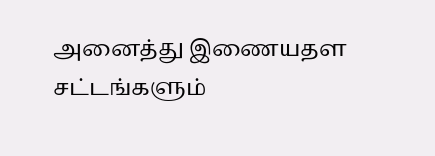அனைத்து இணையதள சட்டங்களும்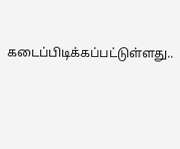கடைப்பிடிக்கப்பட்டுள்ளது..